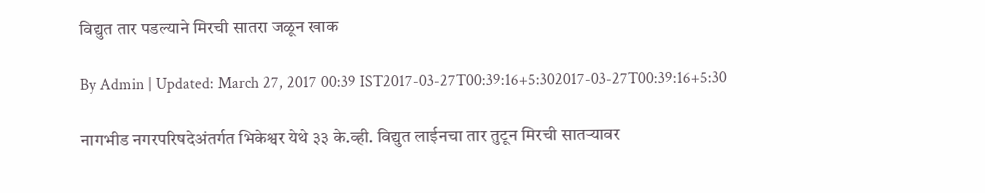विद्युत तार पडल्याने मिरची सातरा जळून खाक

By Admin | Updated: March 27, 2017 00:39 IST2017-03-27T00:39:16+5:302017-03-27T00:39:16+5:30

नागभीड नगरपरिषदेअंतर्गत भिकेश्वर येथे ३३ के.व्ही. विद्युत लाईनचा तार तुटून मिरची सातऱ्यावर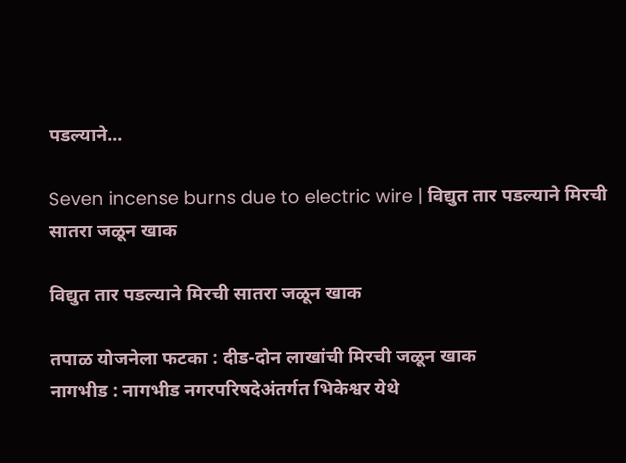पडल्याने...

Seven incense burns due to electric wire | विद्युत तार पडल्याने मिरची सातरा जळून खाक

विद्युत तार पडल्याने मिरची सातरा जळून खाक

तपाळ योजनेला फटका : दीड-दोन लाखांची मिरची जळून खाक
नागभीड : नागभीड नगरपरिषदेअंतर्गत भिकेश्वर येथे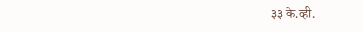३३ के.व्ही.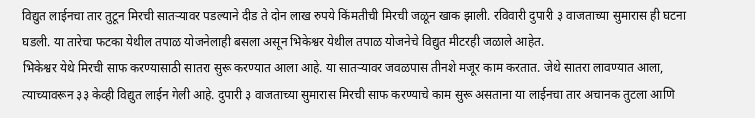विद्युत लाईनचा तार तुटून मिरची सातऱ्यावर पडल्याने दीड ते दोन लाख रुपये किंमतीची मिरची जळून खाक झाली. रविवारी दुपारी ३ वाजताच्या सुमारास ही घटना घडली. या तारेचा फटका येथील तपाळ योजनेलाही बसला असून भिकेश्वर येथील तपाळ योजनेचे विद्युत मीटरही जळाले आहेत.
भिकेश्वर येथे मिरची साफ करण्यासाठी सातरा सुरू करण्यात आला आहे. या सातऱ्यावर जवळपास तीनशे मजूर काम करतात. जेथे सातरा लावण्यात आला, त्याच्यावरून ३३ केव्ही विद्युत लाईन गेली आहे. दुपारी ३ वाजताच्या सुमारास मिरची साफ करण्याचे काम सुरू असताना या लाईनचा तार अचानक तुटला आणि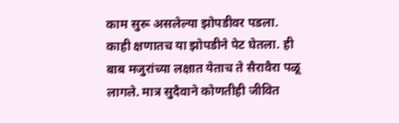काम सुरू असलेल्या झोपडीवर पडला. काही क्षणातच या झोपडीने पेट घेतला. ही बाब मजुरांच्या लक्षात येताच ते सैरावैरा पळू लागले. मात्र सुदैवाने कोणतीही जीवित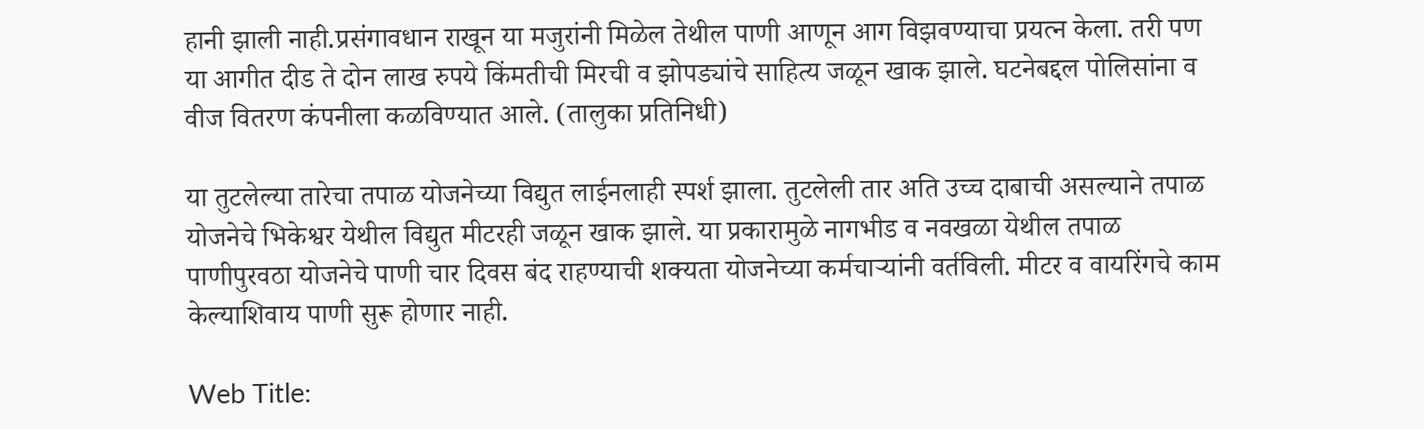हानी झाली नाही.प्रसंगावधान राखून या मजुरांनी मिळेल तेथील पाणी आणून आग विझवण्याचा प्रयत्न केला. तरी पण या आगीत दीड ते दोन लाख रुपये किंमतीची मिरची व झोपड्यांचे साहित्य जळून खाक झाले. घटनेबद्दल पोलिसांना व वीज वितरण कंपनीला कळविण्यात आले. (तालुका प्रतिनिधी)

या तुटलेल्या तारेचा तपाळ योजनेच्या विद्युत लाईनलाही स्पर्श झाला. तुटलेली तार अति उच्च दाबाची असल्याने तपाळ योजनेचे भिकेश्वर येथील विद्युत मीटरही जळून खाक झाले. या प्रकारामुळे नागभीड व नवखळा येथील तपाळ पाणीपुरवठा योजनेचे पाणी चार दिवस बंद राहण्याची शक्यता योजनेच्या कर्मचाऱ्यांनी वर्तविली. मीटर व वायरिंगचे काम केल्याशिवाय पाणी सुरू होणार नाही.

Web Title: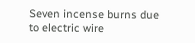Seven incense burns due to electric wire